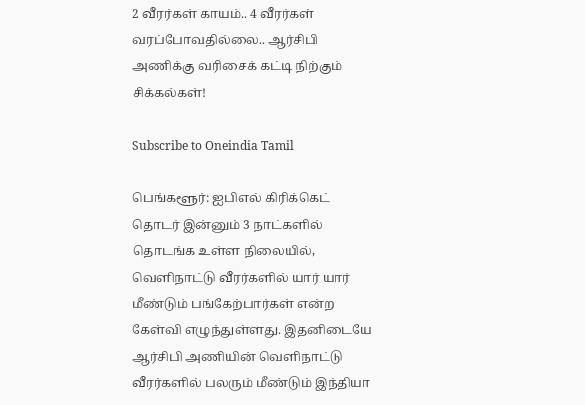2 வீரர்கள் காயம்.. 4 வீரர்கள் வரப்போவதில்லை.. ஆர்சிபி அணிக்கு வரிசைக் கட்டி நிற்கும் சிக்கல்கள்!

Subscribe to Oneindia Tamil

பெங்களூர்: ஐபிஎல் கிரிக்கெட் தொடர் இன்னும் 3 நாட்களில் தொடங்க உள்ள நிலையில், வெளிநாட்டு வீரர்களில் யார் யார் மீண்டும் பங்கேற்பார்கள் என்ற கேள்வி எழுந்துள்ளது. இதனிடையே ஆர்சிபி அணியின் வெளிநாட்டு வீரர்களில் பலரும் மீண்டும் இந்தியா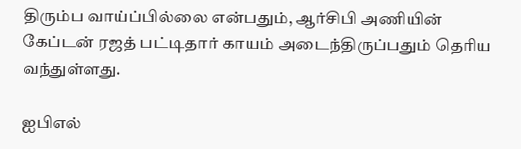திரும்ப வாய்ப்பில்லை என்பதும், ஆர்சிபி அணியின் கேப்டன் ரஜத் பட்டிதார் காயம் அடைந்திருப்பதும் தெரிய வந்துள்ளது.

ஐபிஎல்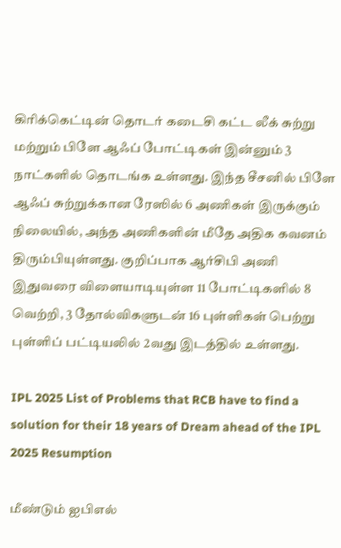கிரிக்கெட்டின் தொடர் கடைசி கட்ட லீக் சுற்று மற்றும் பிளே ஆஃப் போட்டிகள் இன்னும் 3 நாட்களில் தொடங்க உள்ளது. இந்த சீசனில் பிளே ஆஃப் சுற்றுக்கான ரேஸில் 6 அணிகள் இருக்கும் நிலையில், அந்த அணிகளின் மீதே அதிக கவனம் திரும்பியுள்ளது. குறிப்பாக ஆர்சிபி அணி இதுவரை விளையாடியுள்ள 11 போட்டிகளில் 8 வெற்றி, 3 தோல்விகளுடன் 16 புள்ளிகள் பெற்று புள்ளிப் பட்டியலில் 2வது இடத்தில் உள்ளது.

IPL 2025 List of Problems that RCB have to find a solution for their 18 years of Dream ahead of the IPL 2025 Resumption

மீண்டும் ஐபிஎல்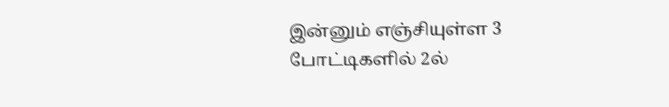இன்னும் எஞ்சியுள்ள 3 போட்டிகளில் 2ல்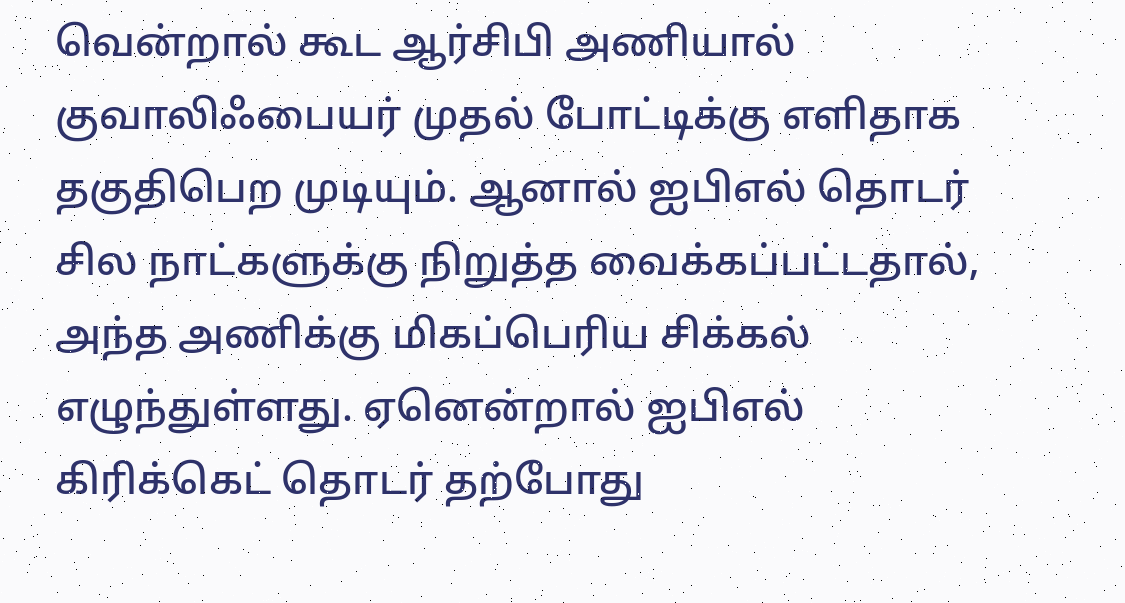வென்றால் கூட ஆர்சிபி அணியால் குவாலிஃபையர் முதல் போட்டிக்கு எளிதாக தகுதிபெற முடியும். ஆனால் ஐபிஎல் தொடர் சில நாட்களுக்கு நிறுத்த வைக்கப்பட்டதால், அந்த அணிக்கு மிகப்பெரிய சிக்கல் எழுந்துள்ளது. ஏனென்றால் ஐபிஎல் கிரிக்கெட் தொடர் தற்போது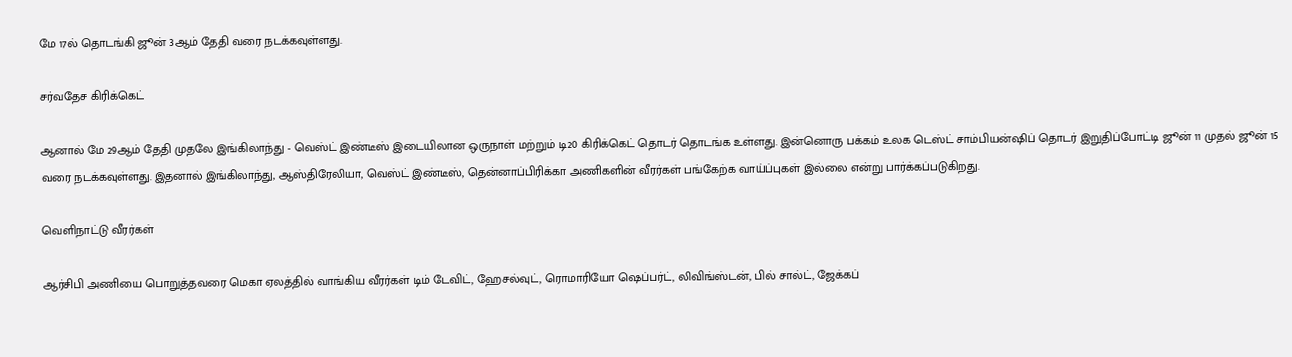மே 17ல் தொடங்கி ஜூன் 3ஆம் தேதி வரை நடக்கவுள்ளது.

சர்வதேச கிரிக்கெட்

ஆனால் மே 29ஆம் தேதி முதலே இங்கிலாந்து - வெஸ்ட் இண்டீஸ் இடையிலான ஒருநாள் மற்றும் டி20 கிரிக்கெட் தொடர் தொடங்க உள்ளது. இன்னொரு பக்கம் உலக டெஸ்ட் சாம்பியன்ஷிப் தொடர் இறுதிப்போட்டி ஜூன் 11 முதல் ஜூன் 15 வரை நடக்கவுள்ளது. இதனால் இங்கிலாந்து, ஆஸ்திரேலியா, வெஸ்ட் இண்டீஸ், தென்னாப்பிரிக்கா அணிகளின் வீரர்கள் பங்கேற்க வாய்ப்புகள் இல்லை என்று பார்க்கப்படுகிறது.

வெளிநாட்டு வீரர்கள்

ஆர்சிபி அணியை பொறுத்தவரை மெகா ஏலத்தில் வாங்கிய வீரர்கள் டிம் டேவிட், ஹேசல்வுட், ரொமாரியோ ஷெப்பர்ட், லிவிங்ஸ்டன், பில் சால்ட், ஜேக்கப்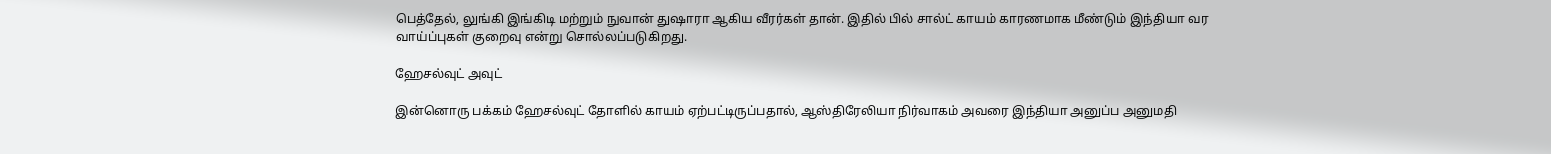பெத்தேல், லுங்கி இங்கிடி மற்றும் நுவான் துஷாரா ஆகிய வீரர்கள் தான். இதில் பில் சால்ட் காயம் காரணமாக மீண்டும் இந்தியா வர வாய்ப்புகள் குறைவு என்று சொல்லப்படுகிறது.

ஹேசல்வுட் அவுட்

இன்னொரு பக்கம் ஹேசல்வுட் தோளில் காயம் ஏற்பட்டிருப்பதால், ஆஸ்திரேலியா நிர்வாகம் அவரை இந்தியா அனுப்ப அனுமதி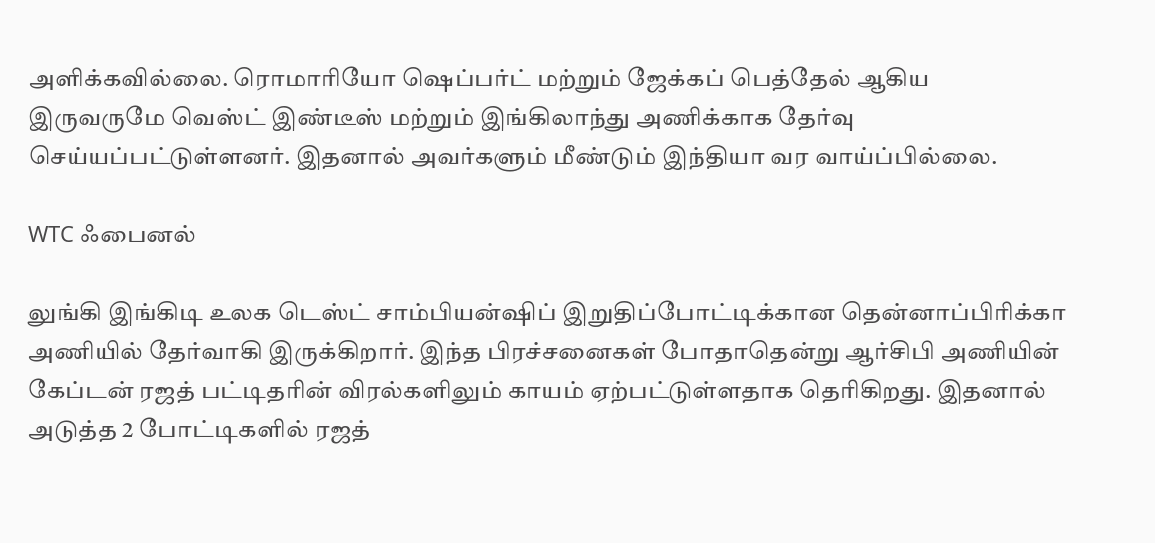அளிக்கவில்லை. ரொமாரியோ ஷெப்பர்ட் மற்றும் ஜேக்கப் பெத்தேல் ஆகிய இருவருமே வெஸ்ட் இண்டீஸ் மற்றும் இங்கிலாந்து அணிக்காக தேர்வு செய்யப்பட்டுள்ளனர். இதனால் அவர்களும் மீண்டும் இந்தியா வர வாய்ப்பில்லை.

WTC ஃபைனல்

லுங்கி இங்கிடி உலக டெஸ்ட் சாம்பியன்ஷிப் இறுதிப்போட்டிக்கான தென்னாப்பிரிக்கா அணியில் தேர்வாகி இருக்கிறார். இந்த பிரச்சனைகள் போதாதென்று ஆர்சிபி அணியின் கேப்டன் ரஜத் பட்டிதரின் விரல்களிலும் காயம் ஏற்பட்டுள்ளதாக தெரிகிறது. இதனால் அடுத்த 2 போட்டிகளில் ரஜத்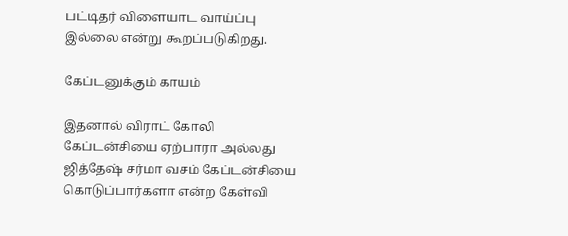பட்டிதர் விளையாட வாய்ப்பு இல்லை என்று கூறப்படுகிறது.

கேப்டனுக்கும் காயம்

இதனால் விராட் கோலி கேப்டன்சியை ஏற்பாரா அல்லது ஜித்தேஷ் சர்மா வசம் கேப்டன்சியை கொடுப்பார்களா என்ற கேள்வி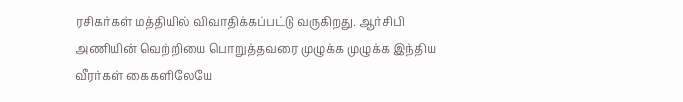ரசிகர்கள் மத்தியில் விவாதிக்கப்பட்டு வருகிறது. ஆர்சிபி அணியின் வெற்றியை பொறுத்தவரை முழுக்க முழுக்க இந்திய வீரர்கள் கைகளிலேயே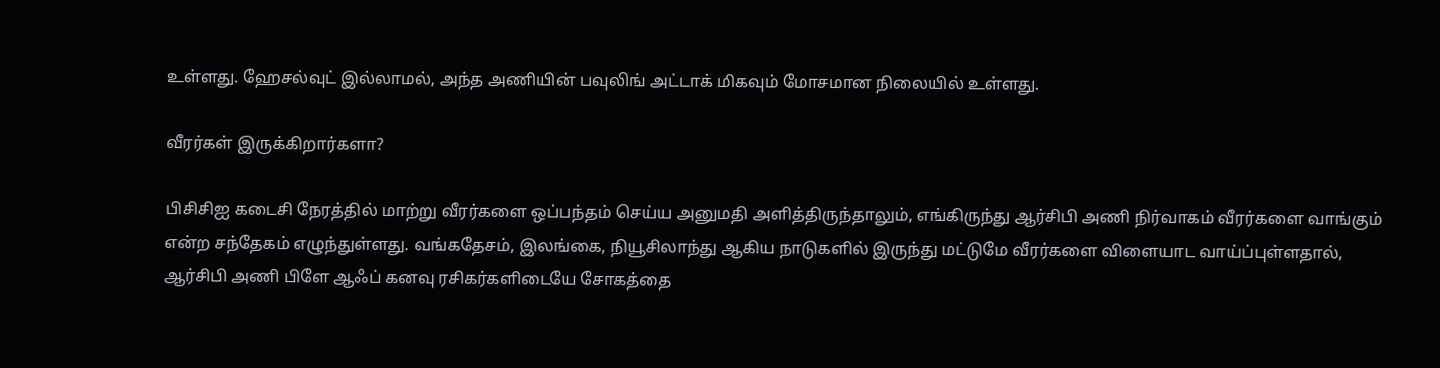உள்ளது. ஹேசல்வுட் இல்லாமல், அந்த அணியின் பவுலிங் அட்டாக் மிகவும் மோசமான நிலையில் உள்ளது.

வீரர்கள் இருக்கிறார்களா?

பிசிசிஐ கடைசி நேரத்தில் மாற்று வீரர்களை ஒப்பந்தம் செய்ய அனுமதி அளித்திருந்தாலும், எங்கிருந்து ஆர்சிபி அணி நிர்வாகம் வீரர்களை வாங்கும் என்ற சந்தேகம் எழுந்துள்ளது. வங்கதேசம், இலங்கை, நியூசிலாந்து ஆகிய நாடுகளில் இருந்து மட்டுமே வீரர்களை விளையாட வாய்ப்புள்ளதால், ஆர்சிபி அணி பிளே ஆஃப் கனவு ரசிகர்களிடையே சோகத்தை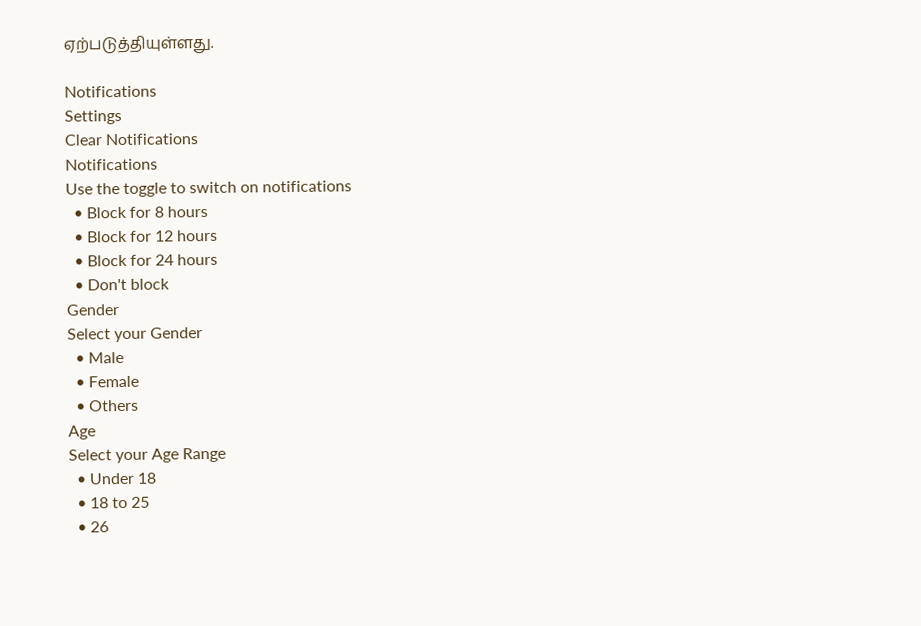ஏற்படுத்தியுள்ளது.

Notifications
Settings
Clear Notifications
Notifications
Use the toggle to switch on notifications
  • Block for 8 hours
  • Block for 12 hours
  • Block for 24 hours
  • Don't block
Gender
Select your Gender
  • Male
  • Female
  • Others
Age
Select your Age Range
  • Under 18
  • 18 to 25
  • 26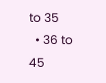to 35
  • 36 to 45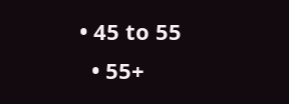• 45 to 55
  • 55+